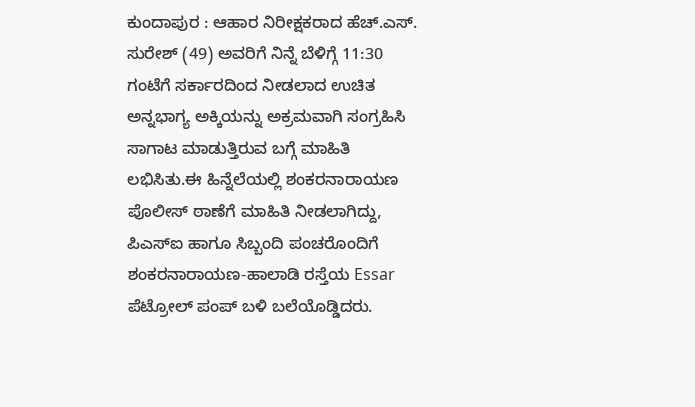ಕುಂದಾಪುರ : ಆಹಾರ ನಿರೀಕ್ಷಕರಾದ ಹೆಚ್.ಎಸ್. ಸುರೇಶ್ (49) ಅವರಿಗೆ ನಿನ್ನೆ ಬೆಳಿಗ್ಗೆ 11:30 ಗಂಟೆಗೆ ಸರ್ಕಾರದಿಂದ ನೀಡಲಾದ ಉಚಿತ ಅನ್ನಭಾಗ್ಯ ಅಕ್ಕಿಯನ್ನು ಅಕ್ರಮವಾಗಿ ಸಂಗ್ರಹಿಸಿ ಸಾಗಾಟ ಮಾಡುತ್ತಿರುವ ಬಗ್ಗೆ ಮಾಹಿತಿ ಲಭಿಸಿತು.ಈ ಹಿನ್ನೆಲೆಯಲ್ಲಿ ಶಂಕರನಾರಾಯಣ ಪೊಲೀಸ್ ಠಾಣೆಗೆ ಮಾಹಿತಿ ನೀಡಲಾಗಿದ್ದು, ಪಿಎಸ್ಐ ಹಾಗೂ ಸಿಬ್ಬಂದಿ ಪಂಚರೊಂದಿಗೆ ಶಂಕರನಾರಾಯಣ-ಹಾಲಾಡಿ ರಸ್ತೆಯ Essar ಪೆಟ್ರೋಲ್ ಪಂಪ್ ಬಳಿ ಬಲೆಯೊಡ್ಡಿದರು.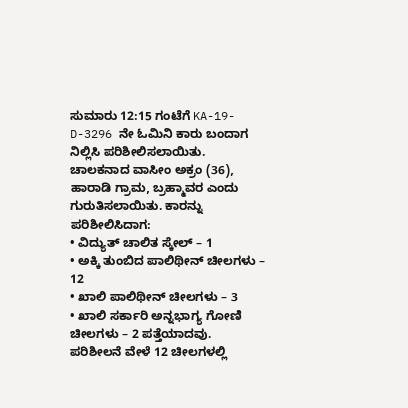ಸುಮಾರು 12:15 ಗಂಟೆಗೆ KA-19-D-3296 ನೇ ಓಮಿನಿ ಕಾರು ಬಂದಾಗ ನಿಲ್ಲಿಸಿ ಪರಿಶೀಲಿಸಲಾಯಿತು.
ಚಾಲಕನಾದ ವಾಸೀಂ ಅಕ್ರಂ (36), ಹಾರಾಡಿ ಗ್ರಾಮ, ಬ್ರಹ್ಮಾವರ ಎಂದು ಗುರುತಿಸಲಾಯಿತು. ಕಾರನ್ನು ಪರಿಶೀಲಿಸಿದಾಗ:
• ವಿದ್ಯುತ್ ಚಾಲಿತ ಸ್ಕೇಲ್ – 1
• ಅಕ್ಕಿ ತುಂಬಿದ ಪಾಲಿಥೀನ್ ಚೀಲಗಳು – 12
• ಖಾಲಿ ಪಾಲಿಥೀನ್ ಚೀಲಗಳು – 3
• ಖಾಲಿ ಸರ್ಕಾರಿ ಅನ್ನಭಾಗ್ಯ ಗೋಣಿ ಚೀಲಗಳು – 2 ಪತ್ತೆಯಾದವು.
ಪರಿಶೀಲನೆ ವೇಳೆ 12 ಚೀಲಗಳಲ್ಲಿ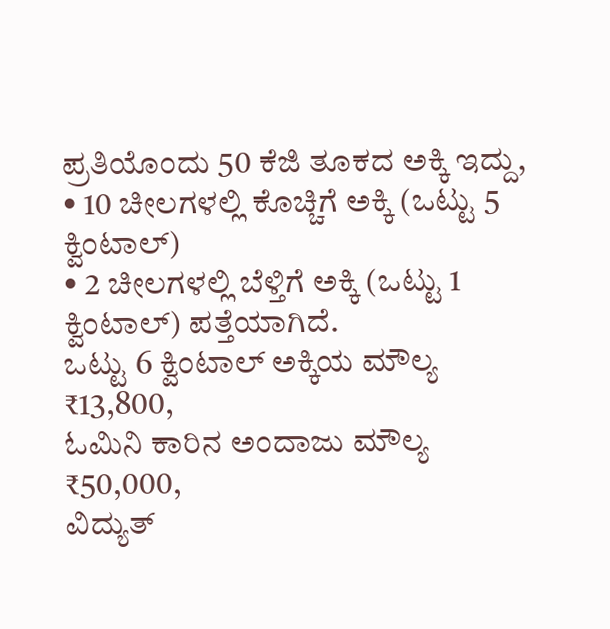ಪ್ರತಿಯೊಂದು 50 ಕೆಜಿ ತೂಕದ ಅಕ್ಕಿ ಇದ್ದು,
• 10 ಚೀಲಗಳಲ್ಲಿ ಕೊಚ್ಚಿಗೆ ಅಕ್ಕಿ (ಒಟ್ಟು 5 ಕ್ವಿಂಟಾಲ್)
• 2 ಚೀಲಗಳಲ್ಲಿ ಬೆಳ್ತಿಗೆ ಅಕ್ಕಿ (ಒಟ್ಟು 1 ಕ್ವಿಂಟಾಲ್) ಪತ್ತೆಯಾಗಿದೆ.
ಒಟ್ಟು 6 ಕ್ವಿಂಟಾಲ್ ಅಕ್ಕಿಯ ಮೌಲ್ಯ ₹13,800,
ಓಮಿನಿ ಕಾರಿನ ಅಂದಾಜು ಮೌಲ್ಯ ₹50,000,
ವಿದ್ಯುತ್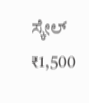ಸ್ಕೇಲ್ ₹1,500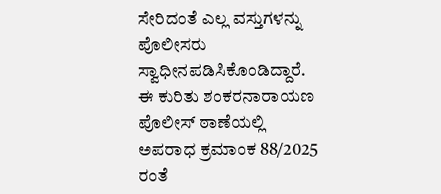ಸೇರಿದಂತೆ ಎಲ್ಲ ವಸ್ತುಗಳನ್ನು ಪೊಲೀಸರು ಸ್ವಾಧೀನಪಡಿಸಿಕೊಂಡಿದ್ದಾರೆ.
ಈ ಕುರಿತು ಶಂಕರನಾರಾಯಣ ಪೊಲೀಸ್ ಠಾಣೆಯಲ್ಲಿ ಅಪರಾಧ ಕ್ರಮಾಂಕ 88/2025 ರಂತೆ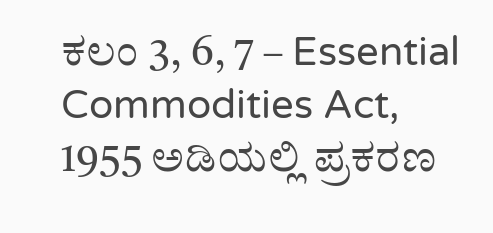ಕಲಂ 3, 6, 7 – Essential Commodities Act, 1955 ಅಡಿಯಲ್ಲಿ ಪ್ರಕರಣ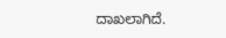ದಾಖಲಾಗಿದೆ.